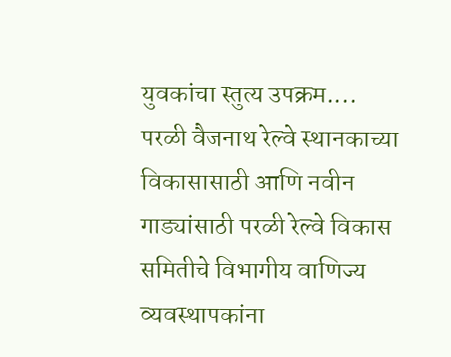युवकांचा स्तुत्य उपक्रम....
परळी वैजनाथ रेल्वे स्थानकाच्या विकासासाठी आणि नवीन गाड्यांसाठी परळी रेल्वे विकास समितीचे विभागीय वाणिज्य व्यवस्थापकांना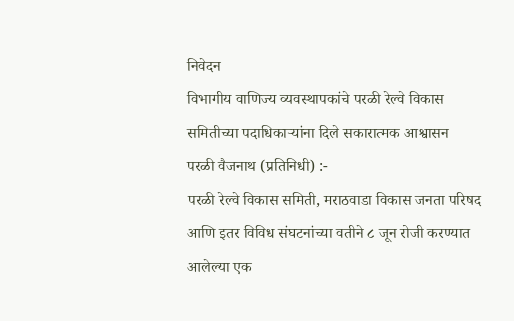निवेदन
विभागीय वाणिज्य व्यवस्थापकांचे परळी रेल्वे विकास समितीच्या पदाधिकाऱ्यांना दिले सकारात्मक आश्वासन
परळी वैजनाथ (प्रतिनिधी) :-
परळी रेल्वे विकास समिती, मराठवाडा विकास जनता परिषद आणि इतर विविध संघटनांच्या वतीने ८ जून रोजी करण्यात आलेल्या एक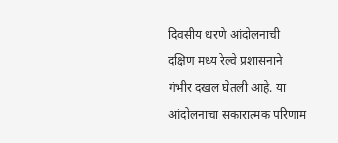दिवसीय धरणे आंदोलनाची दक्षिण मध्य रेल्वे प्रशासनाने गंभीर दखल घेतली आहे. या आंदोलनाचा सकारात्मक परिणाम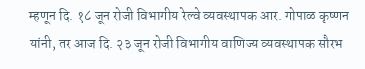म्हणून दि. १८ जून रोजी विभागीय रेल्वे व्यवस्थापक आर. गोपाळ कृष्णन यांनी, तर आज दि. २३ जून रोजी विभागीय वाणिज्य व्यवस्थापक सौरभ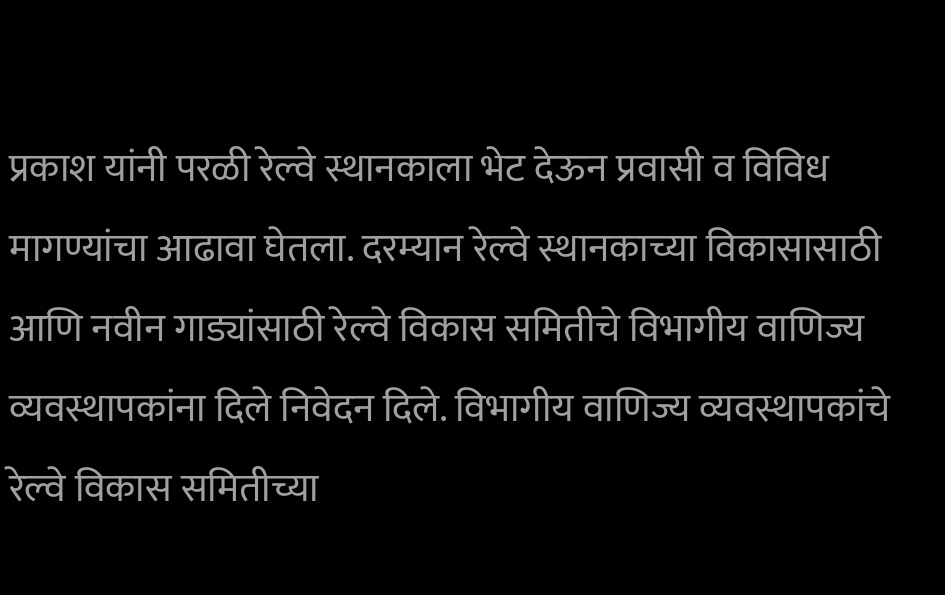प्रकाश यांनी परळी रेल्वे स्थानकाला भेट देऊन प्रवासी व विविध मागण्यांचा आढावा घेतला. दरम्यान रेल्वे स्थानकाच्या विकासासाठी आणि नवीन गाड्यांसाठी रेल्वे विकास समितीचे विभागीय वाणिज्य व्यवस्थापकांना दिले निवेदन दिले. विभागीय वाणिज्य व्यवस्थापकांचे रेल्वे विकास समितीच्या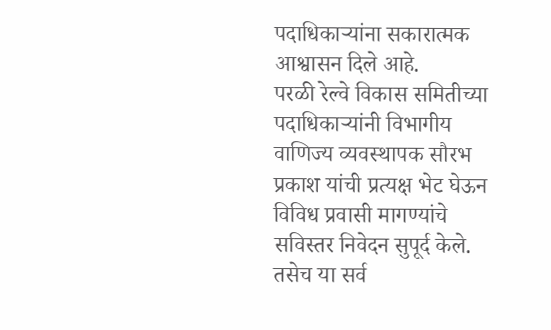पदाधिकाऱ्यांना सकारात्मक आश्वासन दिले आहे.
परळी रेल्वे विकास समितीच्या पदाधिकाऱ्यांनी विभागीय वाणिज्य व्यवस्थापक सौरभ प्रकाश यांची प्रत्यक्ष भेट घेऊन विविध प्रवासी मागण्यांचे सविस्तर निवेदन सुपूर्द केले. तसेच या सर्व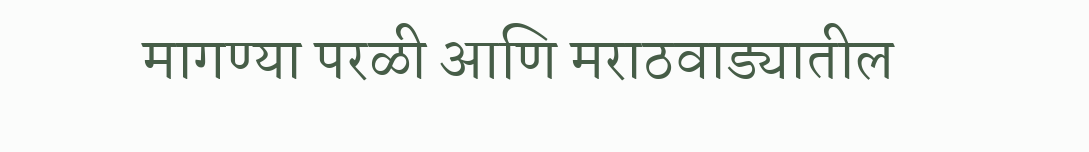मागण्या परळी आणि मराठवाड्यातील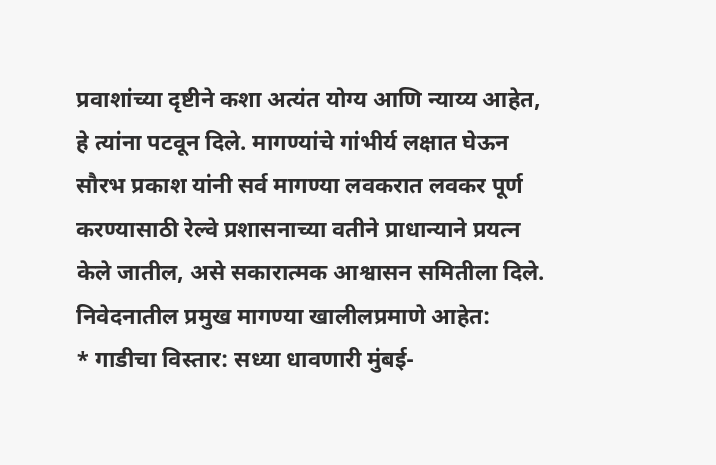प्रवाशांच्या दृष्टीने कशा अत्यंत योग्य आणि न्याय्य आहेत, हे त्यांना पटवून दिले. मागण्यांचे गांभीर्य लक्षात घेऊन सौरभ प्रकाश यांनी सर्व मागण्या लवकरात लवकर पूर्ण करण्यासाठी रेल्वे प्रशासनाच्या वतीने प्राधान्याने प्रयत्न केले जातील, असे सकारात्मक आश्वासन समितीला दिले.
निवेदनातील प्रमुख मागण्या खालीलप्रमाणे आहेत:
* गाडीचा विस्तार: सध्या धावणारी मुंबई-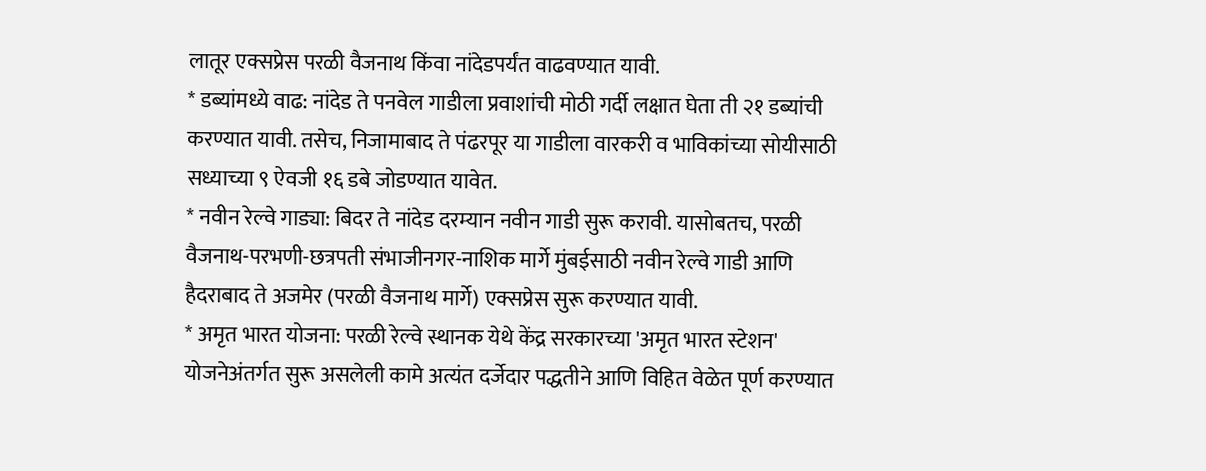लातूर एक्सप्रेस परळी वैजनाथ किंवा नांदेडपर्यंत वाढवण्यात यावी.
* डब्यांमध्ये वाढ: नांदेड ते पनवेल गाडीला प्रवाशांची मोठी गर्दी लक्षात घेता ती २१ डब्यांची करण्यात यावी. तसेच, निजामाबाद ते पंढरपूर या गाडीला वारकरी व भाविकांच्या सोयीसाठी सध्याच्या ९ ऐवजी १६ डबे जोडण्यात यावेत.
* नवीन रेल्वे गाड्या: बिदर ते नांदेड दरम्यान नवीन गाडी सुरू करावी. यासोबतच, परळी वैजनाथ-परभणी-छत्रपती संभाजीनगर-नाशिक मार्गे मुंबईसाठी नवीन रेल्वे गाडी आणि हैदराबाद ते अजमेर (परळी वैजनाथ मार्गे) एक्सप्रेस सुरू करण्यात यावी.
* अमृत भारत योजना: परळी रेल्वे स्थानक येथे केंद्र सरकारच्या 'अमृत भारत स्टेशन' योजनेअंतर्गत सुरू असलेली कामे अत्यंत दर्जेदार पद्धतीने आणि विहित वेळेत पूर्ण करण्यात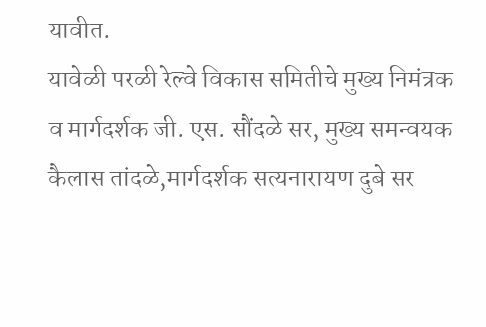यावीत.
यावेळी परळी रेल्वे विकास समितीचे मुख्य निमंत्रक व मार्गदर्शक जी. एस. सौंदळे सर, मुख्य समन्वयक कैलास तांदळे,मार्गदर्शक सत्यनारायण दुबे सर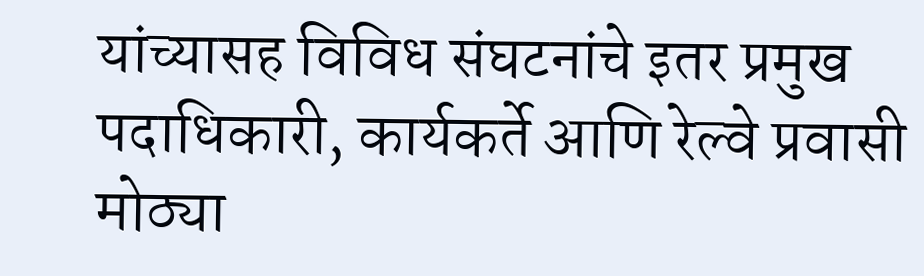यांच्यासह विविध संघटनांचे इतर प्रमुख पदाधिकारी, कार्यकर्ते आणि रेल्वे प्रवासी मोठ्या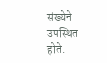संख्येने उपस्थित होते.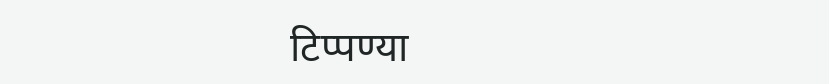टिप्पण्या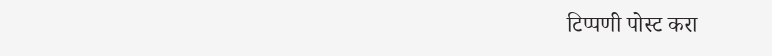टिप्पणी पोस्ट करा